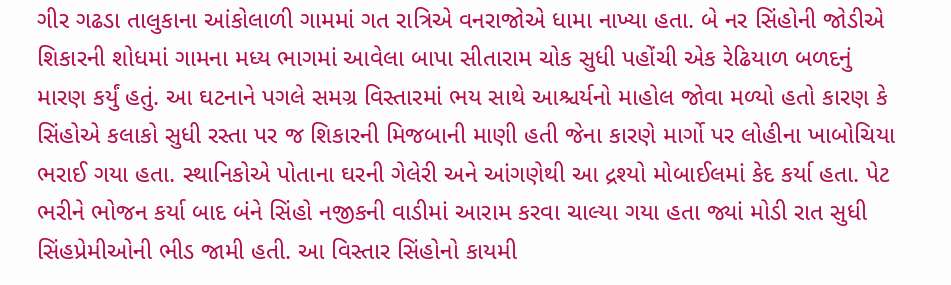ગીર ગઢડા તાલુકાના આંકોલાળી ગામમાં ગત રાત્રિએ વનરાજોએ ધામા નાખ્યા હતા. બે નર સિંહોની જોડીએ શિકારની શોધમાં ગામના મધ્ય ભાગમાં આવેલા બાપા સીતારામ ચોક સુધી પહોંચી એક રેઢિયાળ બળદનું મારણ કર્યું હતું. આ ઘટનાને પગલે સમગ્ર વિસ્તારમાં ભય સાથે આશ્ચર્યનો માહોલ જોવા મળ્યો હતો કારણ કે સિંહોએ કલાકો સુધી રસ્તા પર જ શિકારની મિજબાની માણી હતી જેના કારણે માર્ગો પર લોહીના ખાબોચિયા ભરાઈ ગયા હતા. સ્થાનિકોએ પોતાના ઘરની ગેલેરી અને આંગણેથી આ દ્રશ્યો મોબાઈલમાં કેદ કર્યા હતા. પેટ ભરીને ભોજન કર્યા બાદ બંને સિંહો નજીકની વાડીમાં આરામ કરવા ચાલ્યા ગયા હતા જ્યાં મોડી રાત સુધી સિંહપ્રેમીઓની ભીડ જામી હતી. આ વિસ્તાર સિંહોનો કાયમી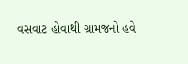વસવાટ હોવાથી ગ્રામજનો હવે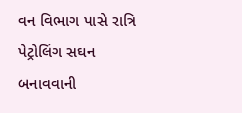વન વિભાગ પાસે રાત્રિ પેટ્રોલિંગ સઘન બનાવવાની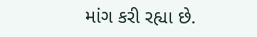માંગ કરી રહ્યા છે.